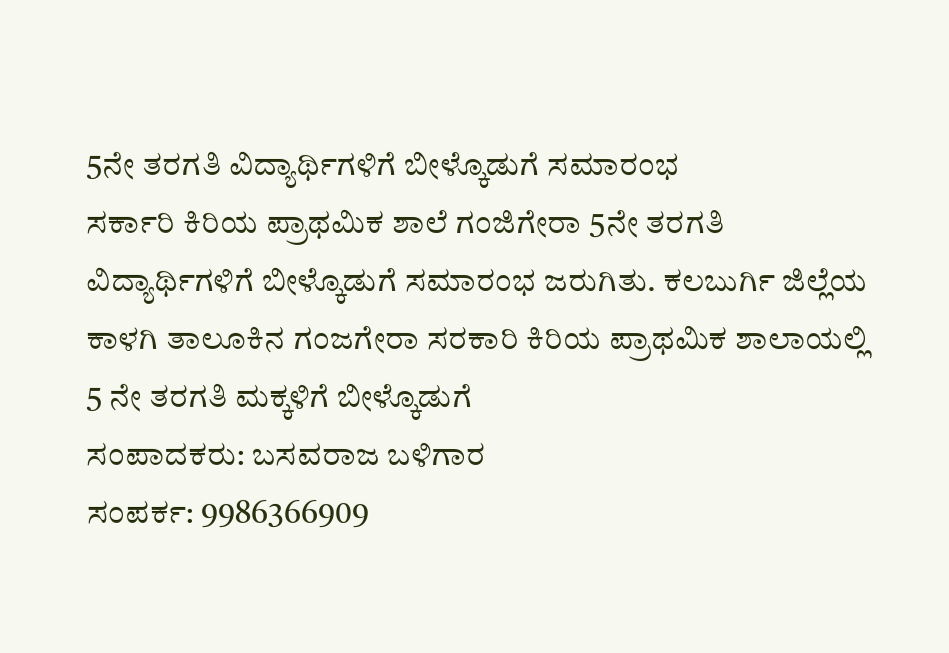5ನೇ ತರಗತಿ ವಿದ್ಯಾರ್ಥಿಗಳಿಗೆ ಬೀಳ್ಕೊಡುಗೆ ಸಮಾರಂಭ
ಸರ್ಕಾರಿ ಕಿರಿಯ ಪ್ರಾಥಮಿಕ ಶಾಲೆ ಗಂಜಿಗೇರಾ 5ನೇ ತರಗತಿ ವಿದ್ಯಾರ್ಥಿಗಳಿಗೆ ಬೀಳ್ಕೊಡುಗೆ ಸಮಾರಂಭ ಜರುಗಿತು. ಕಲಬುರ್ಗಿ ಜಿಲ್ಲೆಯ ಕಾಳಗಿ ತಾಲೂಕಿನ ಗಂಜಗೇರಾ ಸರಕಾರಿ ಕಿರಿಯ ಪ್ರಾಥಮಿಕ ಶಾಲಾಯಲ್ಲಿ 5 ನೇ ತರಗತಿ ಮಕ್ಕಳಿಗೆ ಬೀಳ್ಕೊಡುಗೆ
ಸಂಪಾದಕರು: ಬಸವರಾಜ ಬಳಿಗಾರ
ಸಂಪರ್ಕ: 9986366909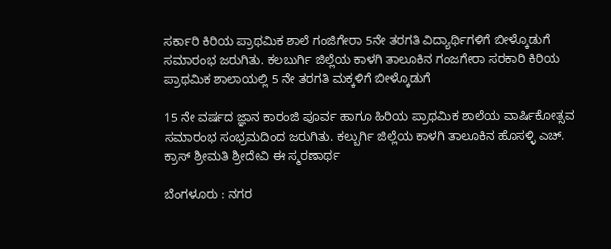ಸರ್ಕಾರಿ ಕಿರಿಯ ಪ್ರಾಥಮಿಕ ಶಾಲೆ ಗಂಜಿಗೇರಾ 5ನೇ ತರಗತಿ ವಿದ್ಯಾರ್ಥಿಗಳಿಗೆ ಬೀಳ್ಕೊಡುಗೆ ಸಮಾರಂಭ ಜರುಗಿತು. ಕಲಬುರ್ಗಿ ಜಿಲ್ಲೆಯ ಕಾಳಗಿ ತಾಲೂಕಿನ ಗಂಜಗೇರಾ ಸರಕಾರಿ ಕಿರಿಯ ಪ್ರಾಥಮಿಕ ಶಾಲಾಯಲ್ಲಿ 5 ನೇ ತರಗತಿ ಮಕ್ಕಳಿಗೆ ಬೀಳ್ಕೊಡುಗೆ

15 ನೇ ವರ್ಷದ ಜ್ಞಾನ ಕಾರಂಜಿ ಪೂರ್ವ ಹಾಗೂ ಹಿರಿಯ ಪ್ರಾಥಮಿಕ ಶಾಲೆಯ ವಾರ್ಷಿಕೋತ್ಸವ ಸಮಾರಂಭ ಸಂಭ್ರಮದಿಂದ ಜರುಗಿತು. ಕಲ್ಬುರ್ಗಿ ಜಿಲ್ಲೆಯ ಕಾಳಗಿ ತಾಲೂಕಿನ ಹೊಸಳ್ಳಿ ಎಚ್. ಕ್ರಾಸ್ ಶ್ರೀಮತಿ ಶ್ರೀದೇವಿ ಈ ಸ್ಮರಣಾರ್ಥ

ಬೆಂಗಳೂರು : ನಗರ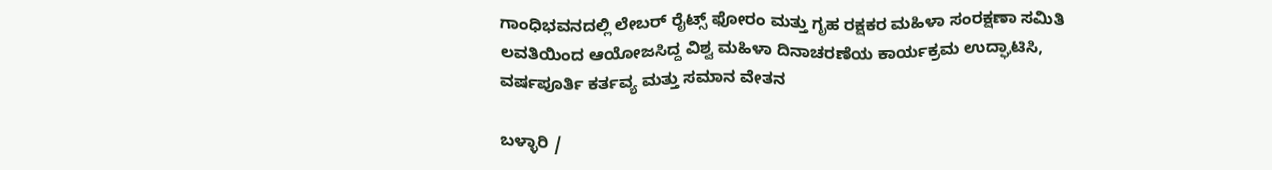ಗಾಂಧಿಭವನದಲ್ಲಿ ಲೇಬರ್ ರೈಟ್ಸ್ ಫೋರಂ ಮತ್ತು ಗೃಹ ರಕ್ಷಕರ ಮಹಿಳಾ ಸಂರಕ್ಷಣಾ ಸಮಿತಿ ಲವತಿಯಿಂದ ಆಯೋಜಸಿದ್ದ ವಿಶ್ವ ಮಹಿಳಾ ದಿನಾಚರಣೆಯ ಕಾರ್ಯಕ್ರಮ ಉದ್ಘಾಟಿಸಿ, ವರ್ಷಪೂರ್ತಿ ಕರ್ತವ್ಯ ಮತ್ತು ಸಮಾನ ವೇತನ

ಬಳ್ಳಾರಿ /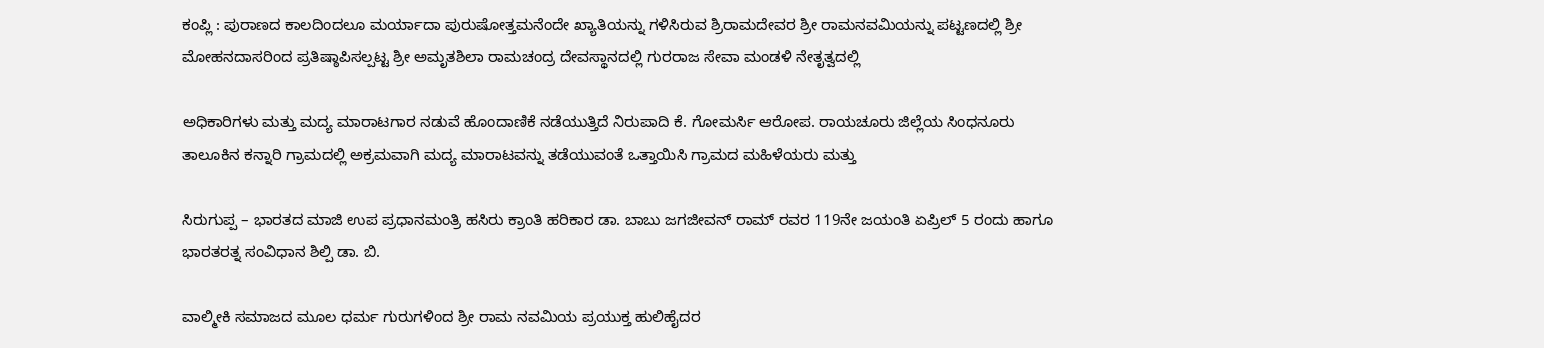ಕಂಪ್ಲಿ : ಪುರಾಣದ ಕಾಲದಿಂದಲೂ ಮರ್ಯಾದಾ ಪುರುಷೋತ್ತಮನೆಂದೇ ಖ್ಯಾತಿಯನ್ನು ಗಳಿಸಿರುವ ಶ್ರಿರಾಮದೇವರ ಶ್ರೀ ರಾಮನವಮಿಯನ್ನು ಪಟ್ಟಣದಲ್ಲಿ ಶ್ರೀ ಮೋಹನದಾಸರಿಂದ ಪ್ರತಿಷ್ಠಾಪಿಸಲ್ಪಟ್ಟ ಶ್ರೀ ಅಮೃತಶಿಲಾ ರಾಮಚಂದ್ರ ದೇವಸ್ಥಾನದಲ್ಲಿ ಗುರರಾಜ ಸೇವಾ ಮಂಡಳಿ ನೇತೃತ್ವದಲ್ಲಿ

ಅಧಿಕಾರಿಗಳು ಮತ್ತು ಮದ್ಯ ಮಾರಾಟಗಾರ ನಡುವೆ ಹೊಂದಾಣಿಕೆ ನಡೆಯುತ್ತಿದೆ ನಿರುಪಾದಿ ಕೆ. ಗೋಮರ್ಸಿ ಆರೋಪ. ರಾಯಚೂರು ಜಿಲ್ಲೆಯ ಸಿಂಧನೂರು ತಾಲೂಕಿನ ಕನ್ನಾರಿ ಗ್ರಾಮದಲ್ಲಿ ಅಕ್ರಮವಾಗಿ ಮದ್ಯ ಮಾರಾಟವನ್ನು ತಡೆಯುವಂತೆ ಒತ್ತಾಯಿಸಿ ಗ್ರಾಮದ ಮಹಿಳೆಯರು ಮತ್ತು

ಸಿರುಗುಪ್ಪ – ಭಾರತದ ಮಾಜಿ ಉಪ ಪ್ರಧಾನಮಂತ್ರಿ ಹಸಿರು ಕ್ರಾಂತಿ ಹರಿಕಾರ ಡಾ. ಬಾಬು ಜಗಜೀವನ್ ರಾಮ್ ರವರ 119ನೇ ಜಯಂತಿ ಏಪ್ರಿಲ್ 5 ರಂದು ಹಾಗೂ ಭಾರತರತ್ನ ಸಂವಿಧಾನ ಶಿಲ್ಪಿ ಡಾ. ಬಿ.

ವಾಲ್ಮೀಕಿ ಸಮಾಜದ ಮೂಲ ಧರ್ಮ ಗುರುಗಳಿಂದ ಶ್ರೀ ರಾಮ ನವಮಿಯ ಪ್ರಯುಕ್ತ ಹುಲಿಹೈದರ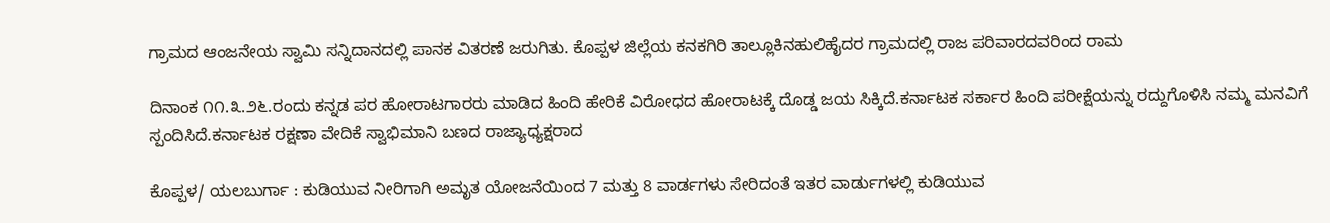ಗ್ರಾಮದ ಆಂಜನೇಯ ಸ್ವಾಮಿ ಸನ್ನಿದಾನದಲ್ಲಿ ಪಾನಕ ವಿತರಣೆ ಜರುಗಿತು. ಕೊಪ್ಪಳ ಜಿಲ್ಲೆಯ ಕನಕಗಿರಿ ತಾಲ್ಲೂಕಿನಹುಲಿಹೈದರ ಗ್ರಾಮದಲ್ಲಿ ರಾಜ ಪರಿವಾರದವರಿಂದ ರಾಮ

ದಿನಾಂಕ ೧೧.೩.೨೬.ರಂದು ಕನ್ನಡ ಪರ ಹೋರಾಟಗಾರರು ಮಾಡಿದ ಹಿಂದಿ ಹೇರಿಕೆ ವಿರೋಧದ ಹೋರಾಟಕ್ಕೆ ದೊಡ್ಡ ಜಯ ಸಿಕ್ಕಿದೆ.ಕರ್ನಾಟಕ ಸರ್ಕಾರ ಹಿಂದಿ ಪರೀಕ್ಷೆಯನ್ನು ರದ್ದುಗೊಳಿಸಿ ನಮ್ಮ ಮನವಿಗೆ ಸ್ಪಂದಿಸಿದೆ.ಕರ್ನಾಟಕ ರಕ್ಷಣಾ ವೇದಿಕೆ ಸ್ವಾಭಿಮಾನಿ ಬಣದ ರಾಜ್ಯಾಧ್ಯಕ್ಷರಾದ

ಕೊಪ್ಪಳ/ ಯಲಬುರ್ಗಾ : ಕುಡಿಯುವ ನೀರಿಗಾಗಿ ಅಮೃತ ಯೋಜನೆಯಿಂದ 7 ಮತ್ತು 8 ವಾರ್ಡಗಳು ಸೇರಿದಂತೆ ಇತರ ವಾರ್ಡುಗಳಲ್ಲಿ ಕುಡಿಯುವ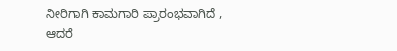ನೀರಿಗಾಗಿ ಕಾಮಗಾರಿ ಪ್ರಾರಂಭವಾಗಿದೆ , ಆದರೆ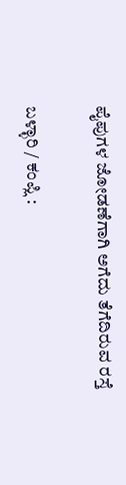ಪೈಪುಗಳ ಜೋಡಣೆಗಾಗಿ ಅಗೆದು ತೆಗೆದಿರುವ ರಸ್ತೆ

ಬಳ್ಳಾರಿ / ಕಂಪ್ಲಿ :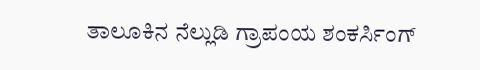ತಾಲೂಕಿನ ನೆಲ್ಲುಡಿ ಗ್ರಾಪಂಯ ಶಂಕರ್ಸಿಂಗ್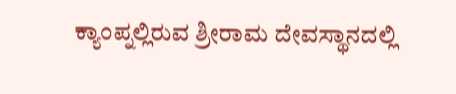ಕ್ಯಾಂಪ್ನಲ್ಲಿರುವ ಶ್ರೀರಾಮ ದೇವಸ್ಥಾನದಲ್ಲಿ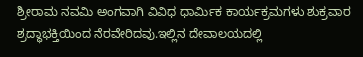ಶ್ರೀರಾಮ ನವಮಿ ಅಂಗವಾಗಿ ವಿವಿಧ ಧಾರ್ಮಿಕ ಕಾರ್ಯಕ್ರಮಗಳು ಶುಕ್ರವಾರ ಶ್ರದ್ಧಾಭಕ್ತಿಯಿಂದ ನೆರವೇರಿದವು.ಇಲ್ಲಿನ ದೇವಾಲಯದಲ್ಲಿ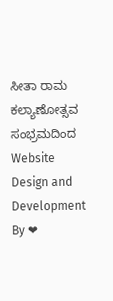ಸೀತಾ ರಾಮ ಕಲ್ಯಾಣೋತ್ಸವ ಸಂಭ್ರಮದಿಂದ
Website Design and Development By ❤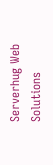Serverhug Web Solutions